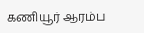கணியூர் ஆரம்ப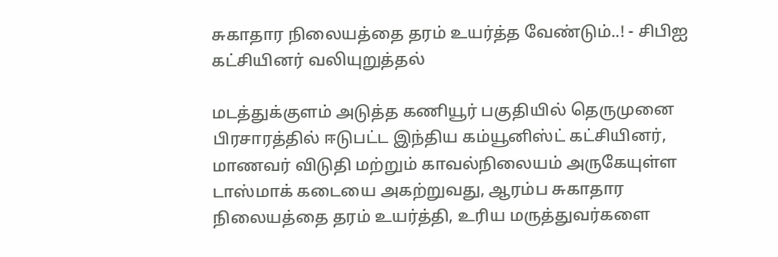சுகாதார நிலையத்தை தரம் உயர்த்த வேண்டும்..! - சிபிஐ கட்சியினர் வலியுறுத்தல்

மடத்துக்குளம் அடுத்த கணியூர் பகுதியில் தெருமுனை பிரசாரத்தில் ஈடுபட்ட இந்திய கம்யூனிஸ்ட் கட்சியினர், மாணவர் விடுதி மற்றும் காவல்நிலையம் அருகேயுள்ள டாஸ்மாக் கடையை அகற்றுவது, ஆரம்ப சுகாதார நிலையத்தை தரம் உயர்த்தி, உரிய மருத்துவர்களை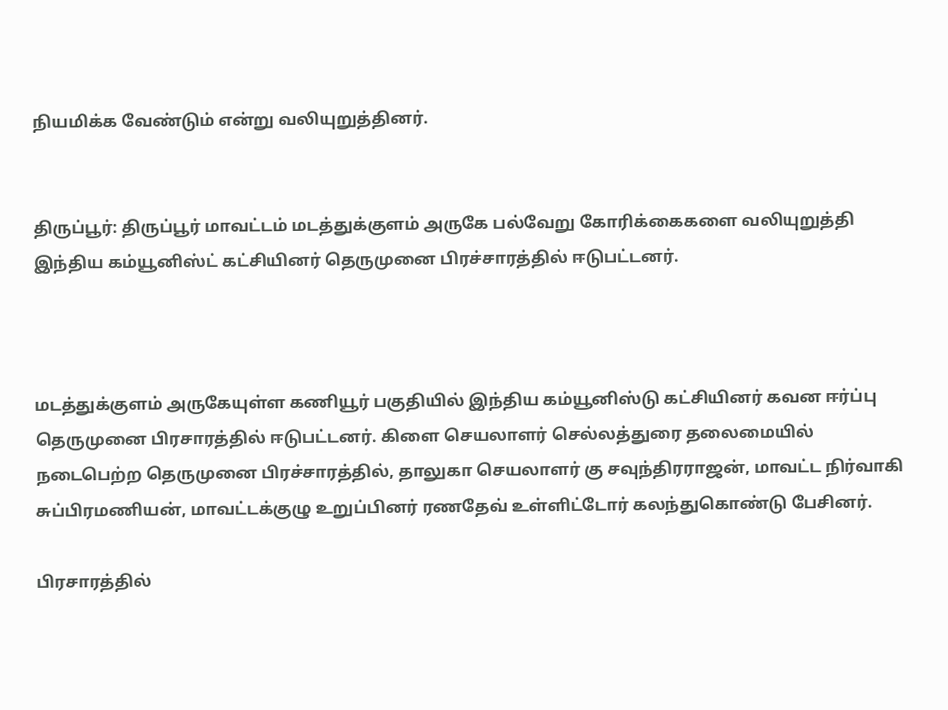நியமிக்க வேண்டும் என்று வலியுறுத்தினர்.


திருப்பூர்: திருப்பூர் மாவட்டம் மடத்துக்குளம் அருகே பல்வேறு கோரிக்கைகளை வலியுறுத்தி இந்திய கம்யூனிஸ்ட் கட்சியினர் தெருமுனை பிரச்சாரத்தில் ஈடுபட்டனர்.



மடத்துக்குளம் அருகேயுள்ள கணியூர் பகுதியில் இந்திய கம்யூனிஸ்டு கட்சியினர் கவன ஈர்ப்பு தெருமுனை பிரசாரத்தில் ஈடுபட்டனர். கிளை செயலாளர் செல்லத்துரை தலைமையில் நடைபெற்ற தெருமுனை பிரச்சாரத்தில், தாலுகா செயலாளர் கு சவுந்திரராஜன், மாவட்ட நிர்வாகி சுப்பிரமணியன், மாவட்டக்குழு உறுப்பினர் ரணதேவ் உள்ளிட்டோர் கலந்துகொண்டு பேசினர்.

பிரசாரத்தில்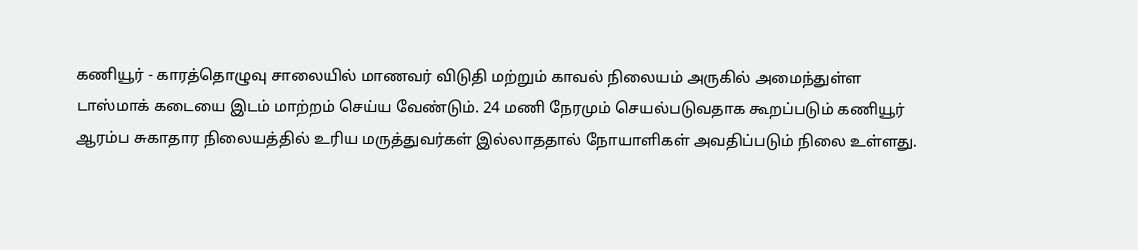கணியூர் - காரத்தொழுவு சாலையில் மாணவர் விடுதி மற்றும் காவல் நிலையம் அருகில் அமைந்துள்ள டாஸ்மாக் கடையை இடம் மாற்றம் செய்ய வேண்டும். 24 மணி நேரமும் செயல்படுவதாக கூறப்படும் கணியூர் ஆரம்ப சுகாதார நிலையத்தில் உரிய மருத்துவர்கள் இல்லாததால் நோயாளிகள் அவதிப்படும் நிலை உள்ளது.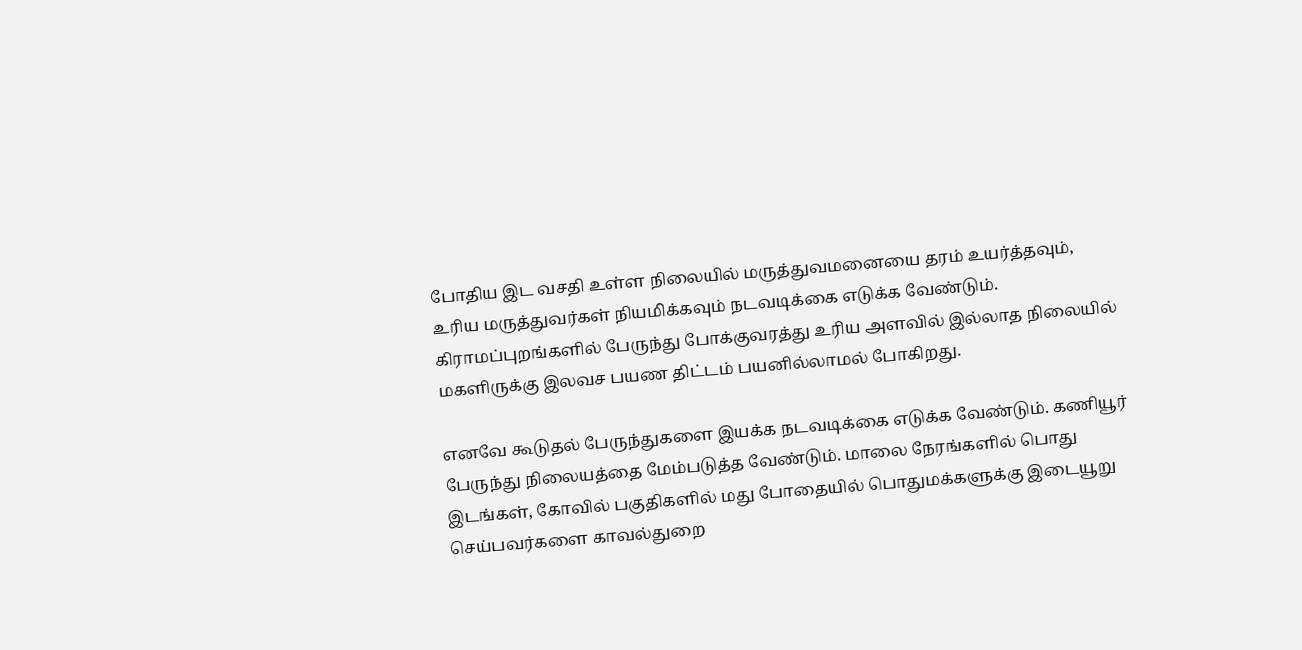போதிய இட வசதி உள்ள நிலையில் மருத்துவமனையை தரம் உயர்த்தவும், உரிய மருத்துவர்கள் நியமிக்கவும் நடவடிக்கை எடுக்க வேண்டும். கிராமப்புறங்களில் பேருந்து போக்குவரத்து உரிய அளவில் இல்லாத நிலையில் மகளிருக்கு இலவச பயண திட்டம் பயனில்லாமல் போகிறது.

எனவே கூடுதல் பேருந்துகளை இயக்க நடவடிக்கை எடுக்க வேண்டும். கணியூர் பேருந்து நிலையத்தை மேம்படுத்த வேண்டும். மாலை நேரங்களில் பொது இடங்கள், கோவில் பகுதிகளில் மது போதையில் பொதுமக்களுக்கு இடையூறு செய்பவர்களை காவல்துறை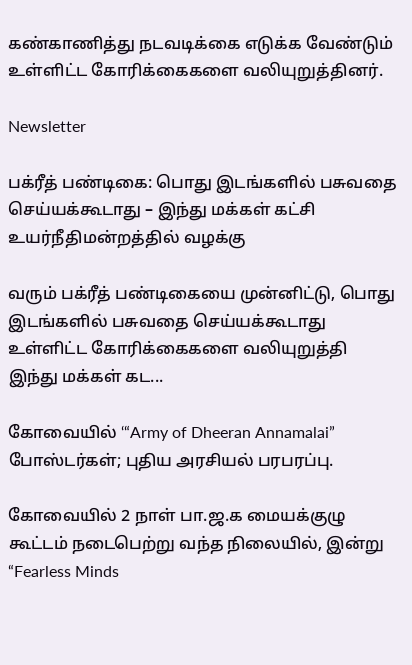கண்காணித்து நடவடிக்கை எடுக்க வேண்டும் உள்ளிட்ட கோரிக்கைகளை வலியுறுத்தினர்.

Newsletter

பக்ரீத் பண்டிகை: பொது இடங்களில் பசுவதை செய்யக்கூடாது – இந்து மக்கள் கட்சி உயர்நீதிமன்றத்தில் வழக்கு

வரும் பக்ரீத் பண்டிகையை முன்னிட்டு, பொது இடங்களில் பசுவதை செய்யக்கூடாது உள்ளிட்ட கோரிக்கைகளை வலியுறுத்தி இந்து மக்கள் கட...

கோவையில் ‘“Army of Dheeran Annamalai” போஸ்டர்கள்; புதிய அரசியல் பரபரப்பு.

கோவையில் 2 நாள் பா.ஜ.க மையக்குழு கூட்டம் நடைபெற்று வந்த நிலையில், இன்று “Fearless Minds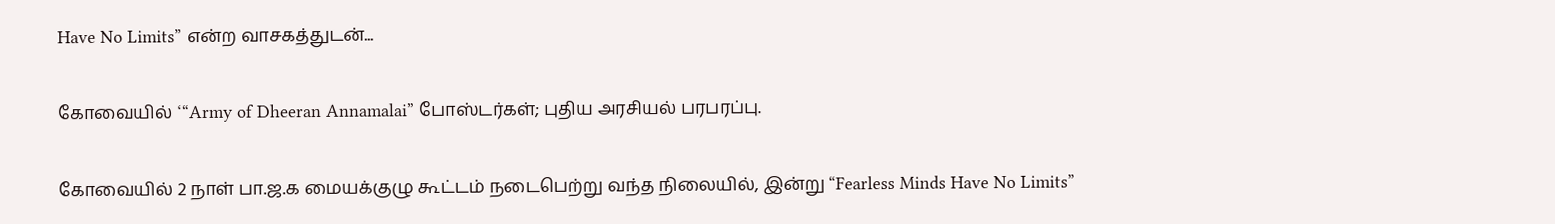Have No Limits” என்ற வாசகத்துடன்...

கோவையில் ‘“Army of Dheeran Annamalai” போஸ்டர்கள்; புதிய அரசியல் பரபரப்பு.

கோவையில் 2 நாள் பா.ஜ.க மையக்குழு கூட்டம் நடைபெற்று வந்த நிலையில், இன்று “Fearless Minds Have No Limits”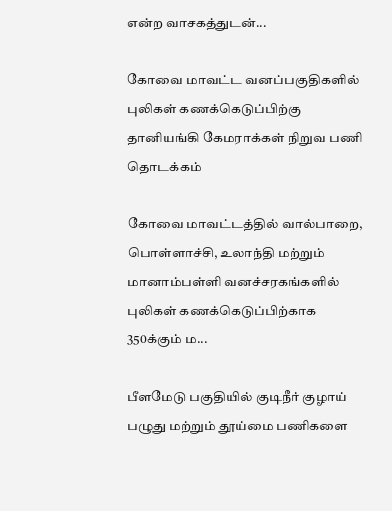என்ற வாசகத்துடன்...

கோவை மாவட்ட வனப்பகுதிகளில் புலிகள் கணக்கெடுப்பிற்கு தானியங்கி கேமராக்கள் நிறுவ பணி தொடக்கம்

கோவை மாவட்டத்தில் வால்பாறை, பொள்ளாச்சி, உலாந்தி மற்றும் மானாம்பள்ளி வனச்சரகங்களில் புலிகள் கணக்கெடுப்பிற்காக 350க்கும் ம...

பீளமேடு பகுதியில் குடிநீர் குழாய் பழுது மற்றும் தூய்மை பணிகளை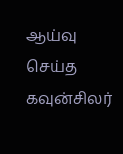ஆய்வு செய்த கவுன்சிலர்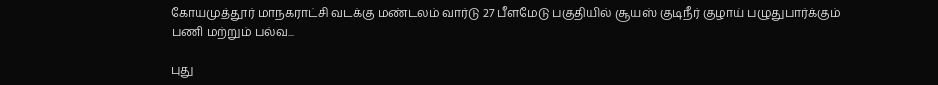கோயமுத்தூர் மாநகராட்சி வடக்கு மண்டலம் வார்டு 27 பீளமேடு பகுதியில் சூயஸ் குடிநீர் குழாய் பழுதுபார்க்கும் பணி மற்றும் பல்வ...

புது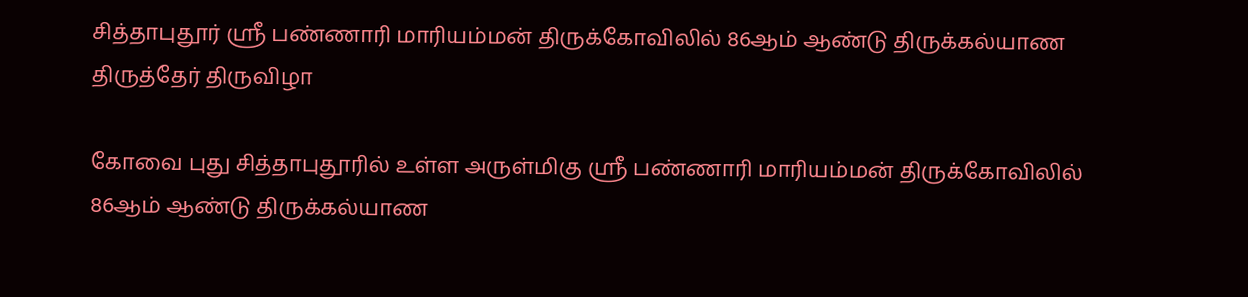சித்தாபுதூர் ஸ்ரீ பண்ணாரி மாரியம்மன் திருக்கோவிலில் 86ஆம் ஆண்டு திருக்கல்யாண திருத்தேர் திருவிழா

கோவை புது சித்தாபுதூரில் உள்ள அருள்மிகு ஸ்ரீ பண்ணாரி மாரியம்மன் திருக்கோவிலில் 86ஆம் ஆண்டு திருக்கல்யாண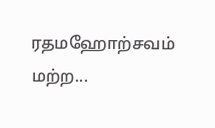ரதமஹோற்சவம் மற்ற...